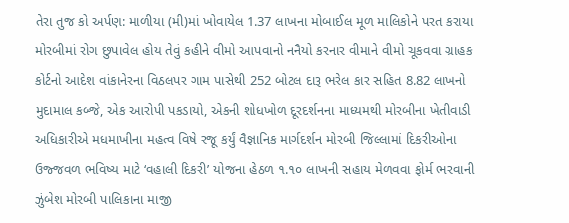તેરા તુજ કો અર્પણ: માળીયા (મી)માં ખોવાયેલ 1.37 લાખના મોબાઈલ મૂળ માલિકોને પરત કરાયા મોરબીમાં રોગ છુપાવેલ હોય તેવું કહીને વીમો આપવાનો નનૈયો કરનાર વીમાને વીમો ચૂકવવા ગ્રાહક કોર્ટનો આદેશ વાંકાનેરના વિઠલપર ગામ પાસેથી 252 બોટલ દારૂ ભરેલ કાર સહિત 8.82 લાખનો મુદામાલ કબ્જે, એક આરોપી પકડાયો, એકની શોધખોળ દૂરદર્શનના માધ્યમથી મોરબીના ખેતીવાડી અધિકારીએ મધમાખીના મહત્વ વિષે રજૂ કર્યું વૈજ્ઞાનિક માર્ગદર્શન મોરબી જિલ્લામાં દિકરીઓના ઉજ્જવળ ભવિષ્ય માટે ‘વહાલી દિકરી’ યોજના હેઠળ ૧.૧૦ લાખની સહાય મેળવવા ફોર્મ ભરવાની ઝુંબેશ મોરબી પાલિકાના માજી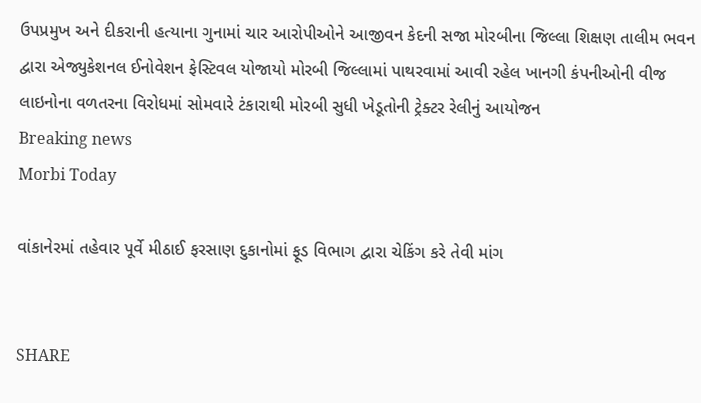ઉપપ્રમુખ અને દીકરાની હત્યાના ગુનામાં ચાર આરોપીઓને આજીવન કેદની સજા મોરબીના જિલ્લા શિક્ષણ તાલીમ ભવન દ્વારા એજ્યુકેશનલ ઈનોવેશન ફેસ્ટિવલ યોજાયો મોરબી જિલ્લામાં પાથરવામાં આવી રહેલ ખાનગી કંપનીઓની વીજ લાઇનોના વળતરના વિરોધમાં સોમવારે ટંકારાથી મોરબી સુધી ખેડૂતોની ટ્રેક્ટર રેલીનું આયોજન
Breaking news
Morbi Today

વાંકાનેરમાં તહેવાર પૂર્વે મીઠાઈ ફરસાણ દુકાનોમાં ફૂડ વિભાગ દ્વારા ચેકિંગ કરે તેવી માંગ


SHARE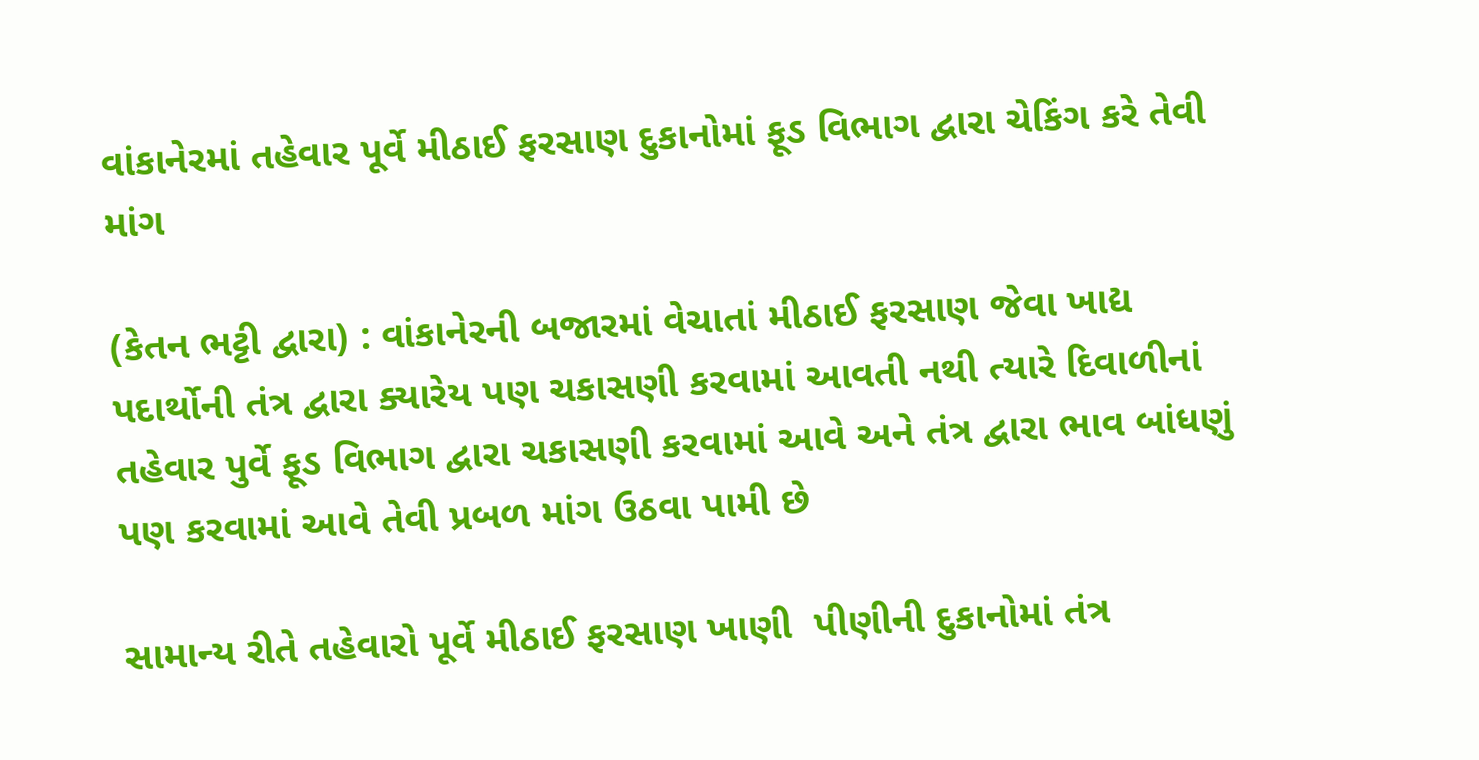વાંકાનેરમાં તહેવાર પૂર્વે મીઠાઈ ફરસાણ દુકાનોમાં ફૂડ વિભાગ દ્વારા ચેકિંગ કરે તેવી માંગ

(કેતન ભટ્ટી દ્વારા) : વાંકાનેરની બજારમાં વેચાતાં મીઠાઈ ફરસાણ જેવા ખાદ્ય પદાર્થોની તંત્ર દ્વારા ક્યારેય પણ ચકાસણી કરવામાં આવતી નથી ત્યારે દિવાળીનાં તહેવાર પુર્વે ફૂડ વિભાગ દ્વારા ચકાસણી કરવામાં આવે અને તંત્ર દ્વારા ભાવ બાંધણું પણ કરવામાં આવે તેવી પ્રબળ માંગ ઉઠવા પામી છે

સામાન્ય રીતે તહેવારો પૂર્વે મીઠાઈ ફરસાણ ખાણી  પીણીની દુકાનોમાં તંત્ર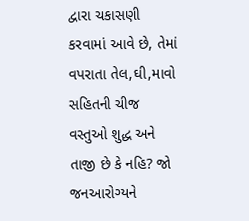દ્વારા ચકાસણી કરવામાં આવે છે, તેમાં વપરાતા તેલ,ઘી,માવો સહિતની ચીજ વસ્તુઓ શુદ્ધ અને તાજી છે કે નહિ? જો જનઆરોગ્યને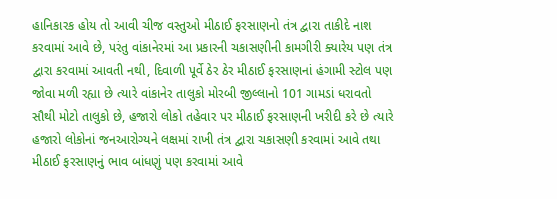હાનિકારક હોય તો આવી ચીજ વસ્તુઓ મીઠાઈ ફરસાણનો તંત્ર દ્વારા તાકીદે નાશ કરવામાં આવે છે, પરંતુ વાંકાનેરમાં આ પ્રકારની ચકાસણીની કામગીરી ક્યારેય પણ તંત્ર દ્વારા કરવામાં આવતી નથી, દિવાળી પૂર્વે ઠેર ઠેર મીઠાઈ ફરસાણનાં હંગામી સ્ટોલ પણ જોવા મળી રહ્યા છે ત્યારે વાંકાનેર તાલુકો મોરબી જીલ્લાનો 101 ગામડાં ધરાવતો સૌથી મોટો તાલુકો છે, હજારો લોકો તહેવાર પર મીઠાઈ ફરસાણની ખરીદી કરે છે ત્યારે હજારો લોકોનાં જનઆરોગ્યને લક્ષમાં રાખી તંત્ર દ્વારા ચકાસણી કરવામાં આવે તથા મીઠાઈ ફરસાણનું ભાવ બાંધણું પણ કરવામાં આવે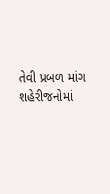તેવી પ્રબળ માંગ શહેરીજનોમાં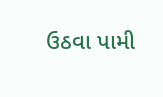ઉઠવા પામી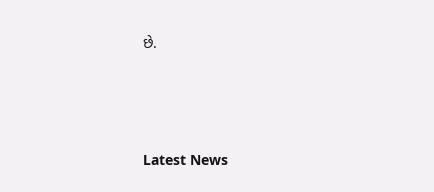છે.






Latest News